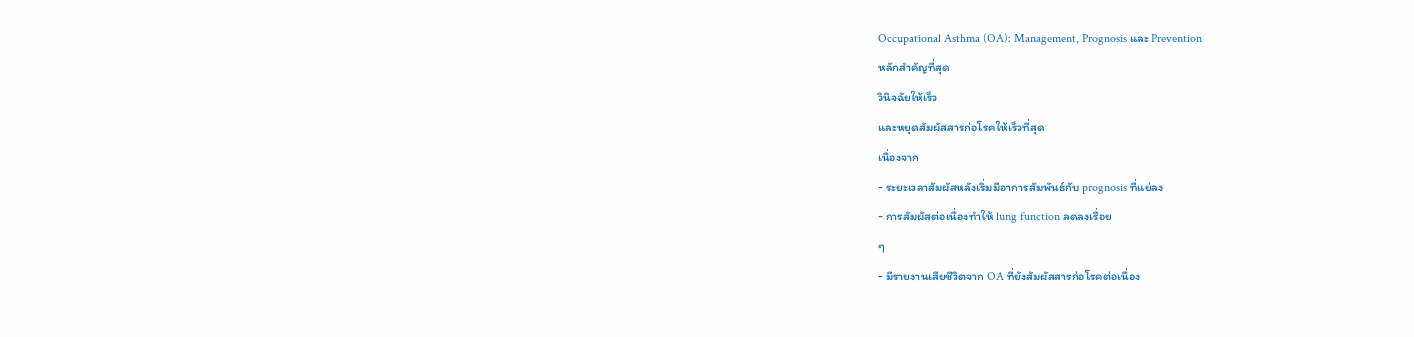Occupational Asthma (OA): Management, Prognosis และ Prevention
หลักสำคัญที่สุด
วินิจฉัยให้เร็ว
และหยุดสัมผัสสารก่อโรคให้เร็วที่สุด
เนื่องจาก
- ระยะเวลาสัมผัสหลังเริ่มมีอาการสัมพันธ์กับ prognosis ที่แย่ลง
- การสัมผัสต่อเนื่องทำให้ lung function ลดลงเรื่อย
ๆ
- มีรายงานเสียชีวิตจาก OA ที่ยังสัมผัสสารก่อโรคต่อเนื่อง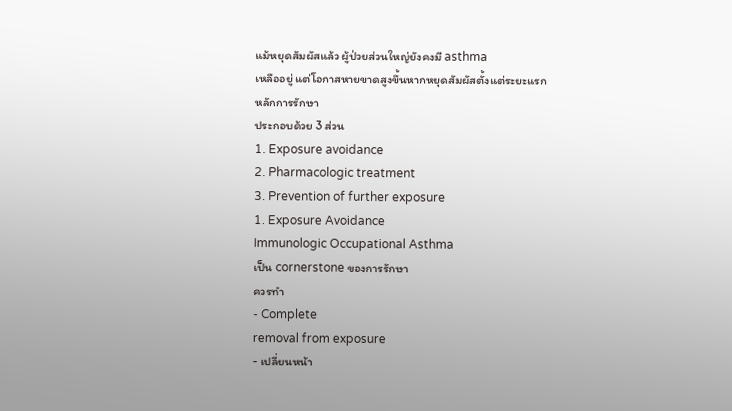แม้หยุดสัมผัสแล้ว ผู้ป่วยส่วนใหญ่ยังคงมี asthma
เหลืออยู่ แต่โอกาสหายขาดสูงขึ้นหากหยุดสัมผัสตั้งแต่ระยะแรก
หลักการรักษา
ประกอบด้วย 3 ส่วน
1. Exposure avoidance
2. Pharmacologic treatment
3. Prevention of further exposure
1. Exposure Avoidance
Immunologic Occupational Asthma
เป็น cornerstone ของการรักษา
ควรทำ
- Complete
removal from exposure
- เปลี่ยนหน้า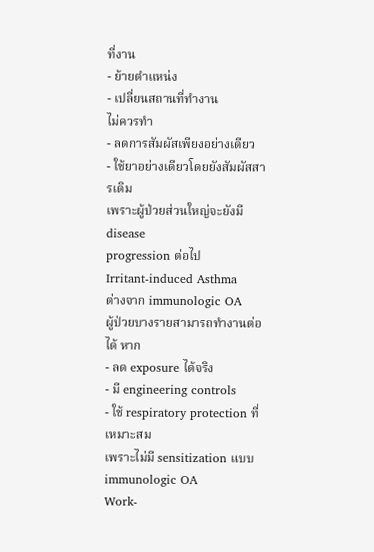ที่งาน
- ย้ายตำแหน่ง
- เปลี่ยนสถานที่ทำงาน
ไม่ควรทำ
- ลดการสัมผัสเพียงอย่างเดียว
- ใช้ยาอย่างเดียวโดยยังสัมผัสสารเดิม
เพราะผู้ป่วยส่วนใหญ่จะยังมี disease
progression ต่อไป
Irritant-induced Asthma
ต่างจาก immunologic OA
ผู้ป่วยบางรายสามารถทำงานต่อได้ หาก
- ลด exposure ได้จริง
- มี engineering controls
- ใช้ respiratory protection ที่เหมาะสม
เพราะไม่มี sensitization แบบ
immunologic OA
Work-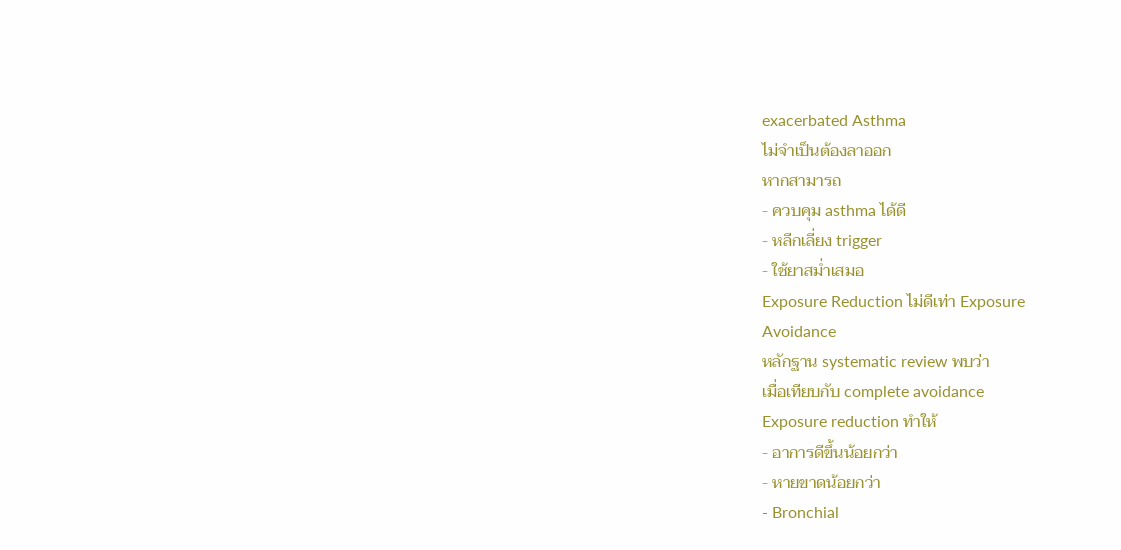exacerbated Asthma
ไม่จำเป็นต้องลาออก
หากสามารถ
- ควบคุม asthma ได้ดี
- หลีกเลี่ยง trigger
- ใช้ยาสม่ำเสมอ
Exposure Reduction ไม่ดีเท่า Exposure
Avoidance
หลักฐาน systematic review พบว่า
เมื่อเทียบกับ complete avoidance
Exposure reduction ทำให้
- อาการดีขึ้นน้อยกว่า
- หายขาดน้อยกว่า
- Bronchial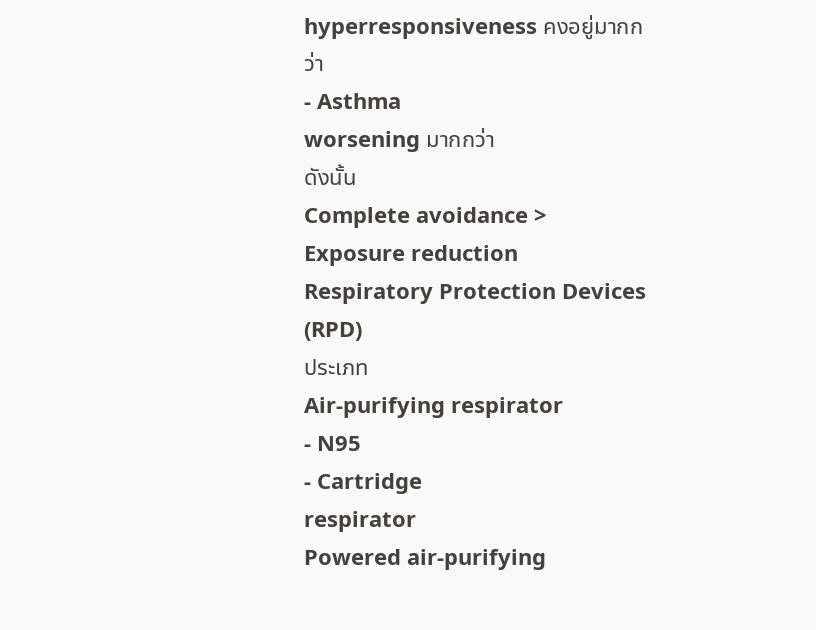hyperresponsiveness คงอยู่มากกว่า
- Asthma
worsening มากกว่า
ดังนั้น
Complete avoidance > Exposure reduction
Respiratory Protection Devices (RPD)
ประเภท
Air-purifying respirator
- N95
- Cartridge
respirator
Powered air-purifying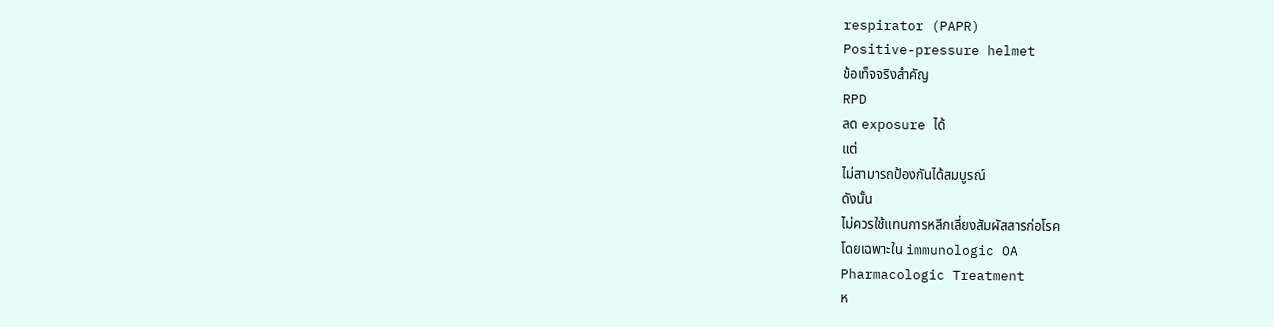respirator (PAPR)
Positive-pressure helmet
ข้อเท็จจริงสำคัญ
RPD
ลด exposure ได้
แต่
ไม่สามารถป้องกันได้สมบูรณ์
ดังนั้น
ไม่ควรใช้แทนการหลีกเลี่ยงสัมผัสสารก่อโรค
โดยเฉพาะใน immunologic OA
Pharmacologic Treatment
ห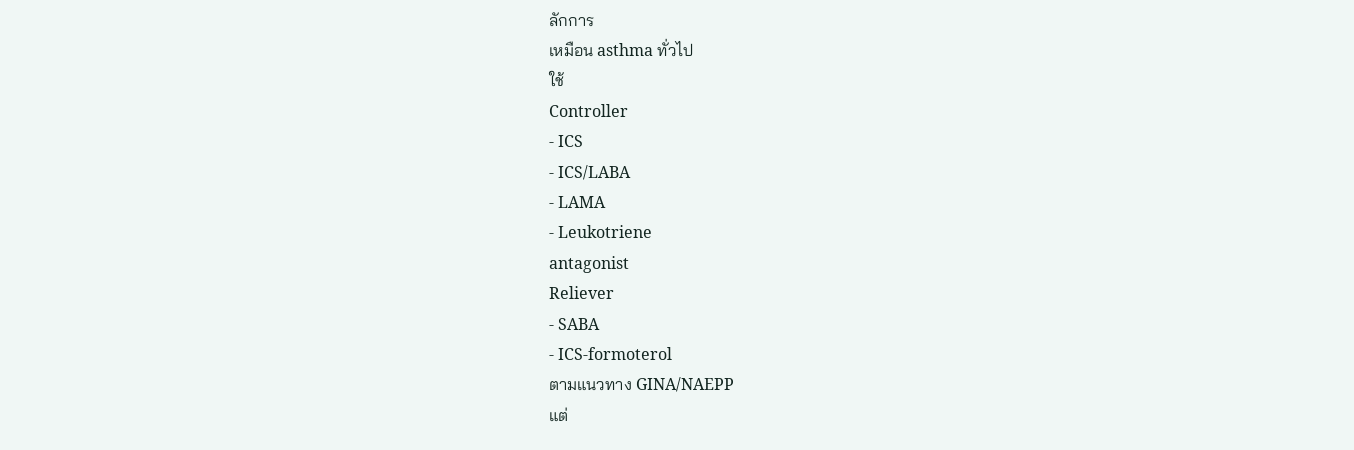ลักการ
เหมือน asthma ทั่วไป
ใช้
Controller
- ICS
- ICS/LABA
- LAMA
- Leukotriene
antagonist
Reliever
- SABA
- ICS-formoterol
ตามแนวทาง GINA/NAEPP
แต่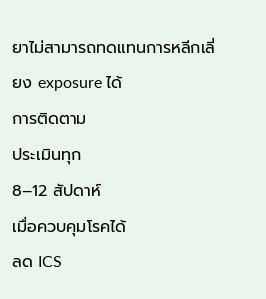ยาไม่สามารถทดแทนการหลีกเลี่ยง exposure ได้
การติดตาม
ประเมินทุก
8–12 สัปดาห์
เมื่อควบคุมโรคได้
ลด ICS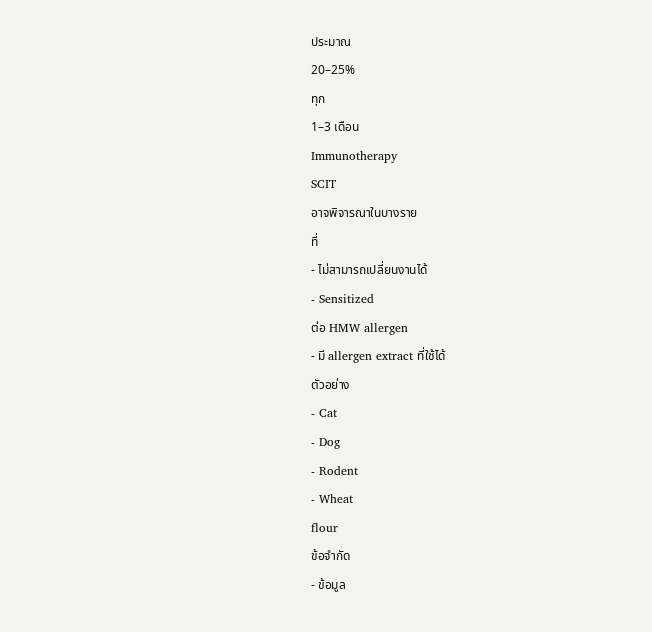ประมาณ
20–25%
ทุก
1–3 เดือน
Immunotherapy
SCIT
อาจพิจารณาในบางราย
ที่
- ไม่สามารถเปลี่ยนงานได้
- Sensitized
ต่อ HMW allergen
- มี allergen extract ที่ใช้ได้
ตัวอย่าง
- Cat
- Dog
- Rodent
- Wheat
flour
ข้อจำกัด
- ข้อมูล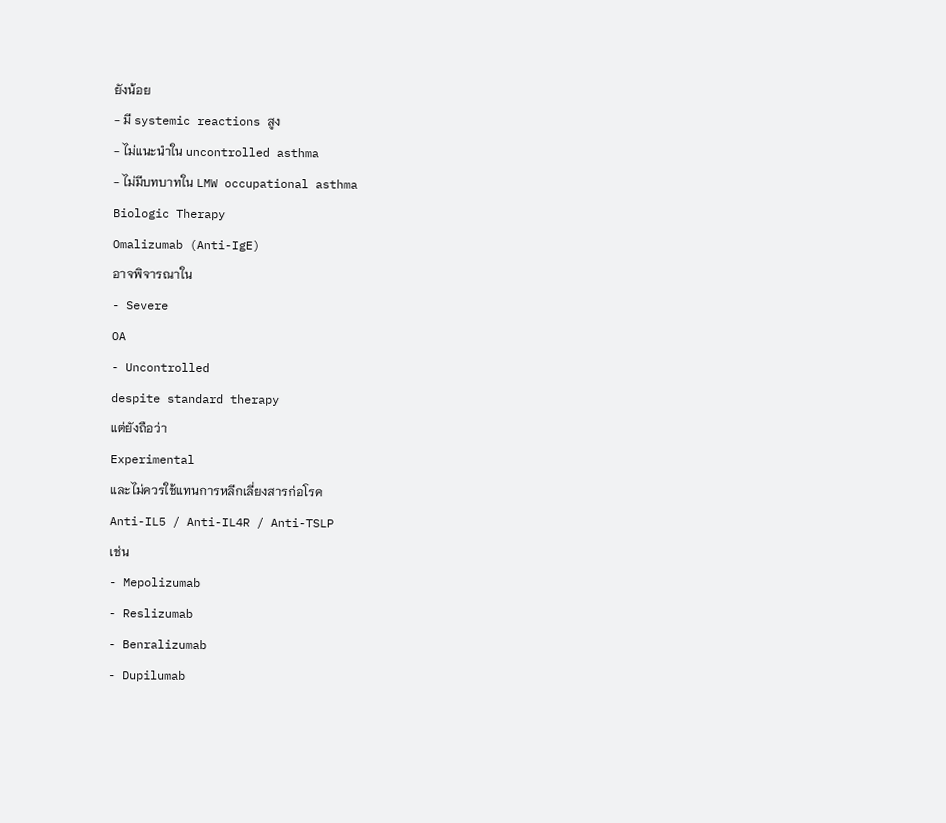ยังน้อย
- มี systemic reactions สูง
- ไม่แนะนำใน uncontrolled asthma
- ไม่มีบทบาทใน LMW occupational asthma
Biologic Therapy
Omalizumab (Anti-IgE)
อาจพิจารณาใน
- Severe
OA
- Uncontrolled
despite standard therapy
แต่ยังถือว่า
Experimental
และไม่ควรใช้แทนการหลีกเลี่ยงสารก่อโรค
Anti-IL5 / Anti-IL4R / Anti-TSLP
เช่น
- Mepolizumab
- Reslizumab
- Benralizumab
- Dupilumab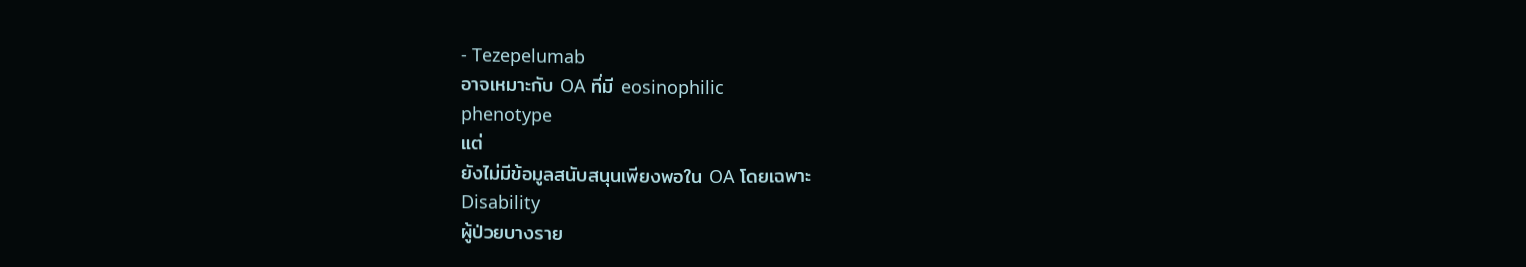- Tezepelumab
อาจเหมาะกับ OA ที่มี eosinophilic
phenotype
แต่
ยังไม่มีข้อมูลสนับสนุนเพียงพอใน OA โดยเฉพาะ
Disability
ผู้ป่วยบางราย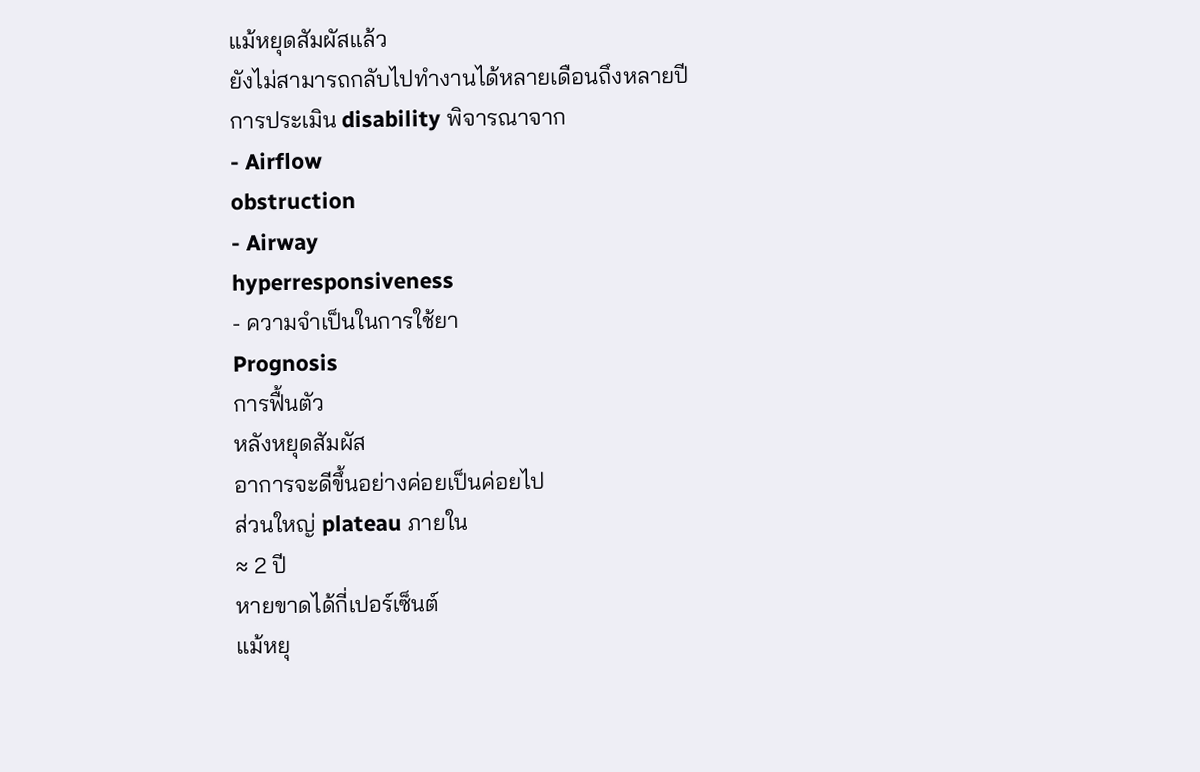แม้หยุดสัมผัสแล้ว
ยังไม่สามารถกลับไปทำงานได้หลายเดือนถึงหลายปี
การประเมิน disability พิจารณาจาก
- Airflow
obstruction
- Airway
hyperresponsiveness
- ความจำเป็นในการใช้ยา
Prognosis
การฟื้นตัว
หลังหยุดสัมผัส
อาการจะดีขึ้นอย่างค่อยเป็นค่อยไป
ส่วนใหญ่ plateau ภายใน
≈ 2 ปี
หายขาดได้กี่เปอร์เซ็นต์
แม้หยุ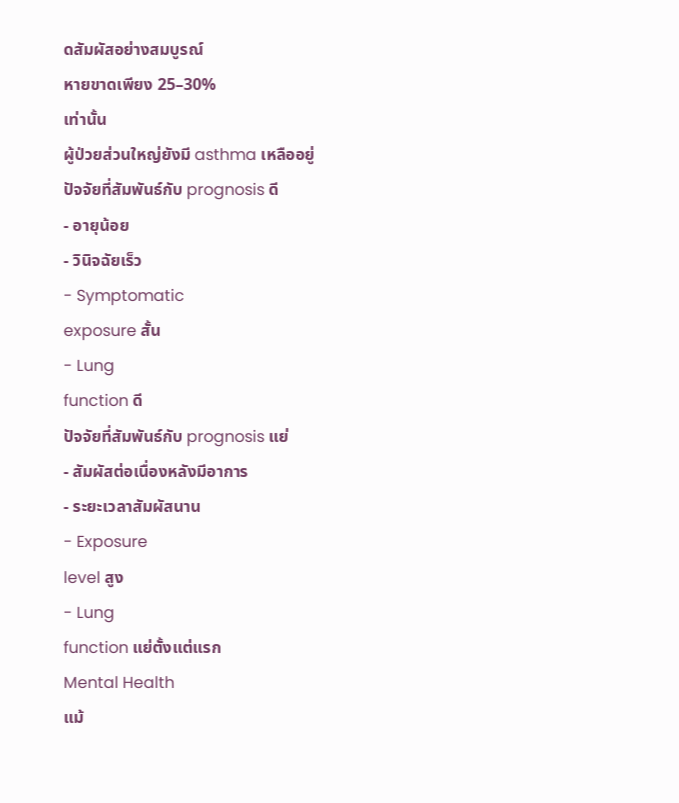ดสัมผัสอย่างสมบูรณ์
หายขาดเพียง 25–30%
เท่านั้น
ผู้ป่วยส่วนใหญ่ยังมี asthma เหลืออยู่
ปัจจัยที่สัมพันธ์กับ prognosis ดี
- อายุน้อย
- วินิจฉัยเร็ว
- Symptomatic
exposure สั้น
- Lung
function ดี
ปัจจัยที่สัมพันธ์กับ prognosis แย่
- สัมผัสต่อเนื่องหลังมีอาการ
- ระยะเวลาสัมผัสนาน
- Exposure
level สูง
- Lung
function แย่ตั้งแต่แรก
Mental Health
แม้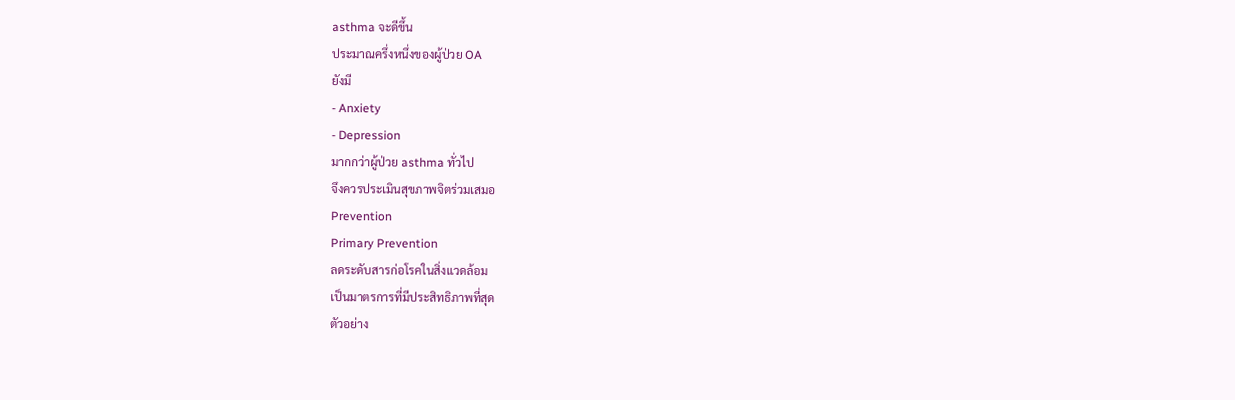asthma จะดีขึ้น
ประมาณครึ่งหนึ่งของผู้ป่วย OA
ยังมี
- Anxiety
- Depression
มากกว่าผู้ป่วย asthma ทั่วไป
จึงควรประเมินสุขภาพจิตร่วมเสมอ
Prevention
Primary Prevention
ลดระดับสารก่อโรคในสิ่งแวดล้อม
เป็นมาตรการที่มีประสิทธิภาพที่สุด
ตัวอย่าง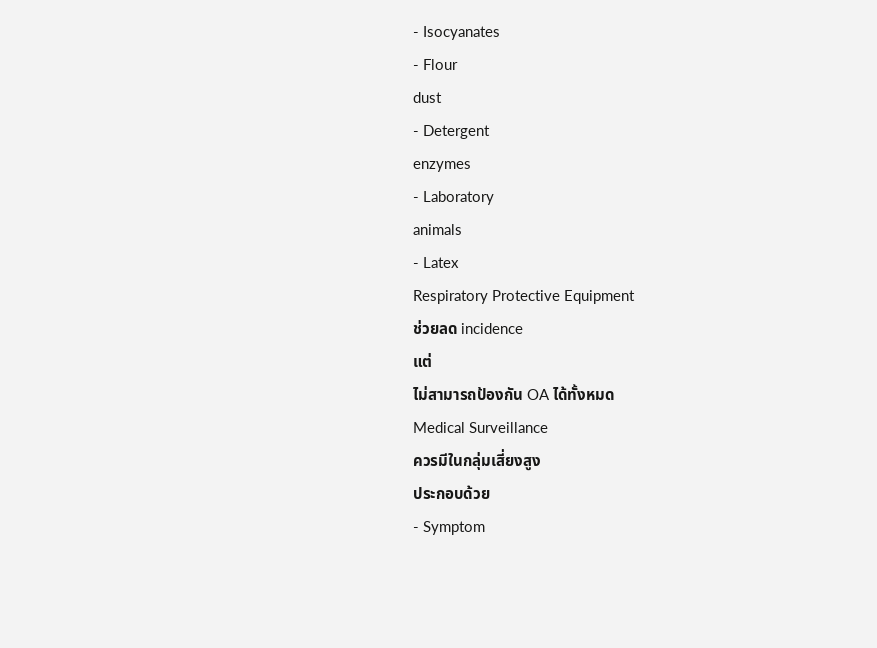- Isocyanates
- Flour
dust
- Detergent
enzymes
- Laboratory
animals
- Latex
Respiratory Protective Equipment
ช่วยลด incidence
แต่
ไม่สามารถป้องกัน OA ได้ทั้งหมด
Medical Surveillance
ควรมีในกลุ่มเสี่ยงสูง
ประกอบด้วย
- Symptom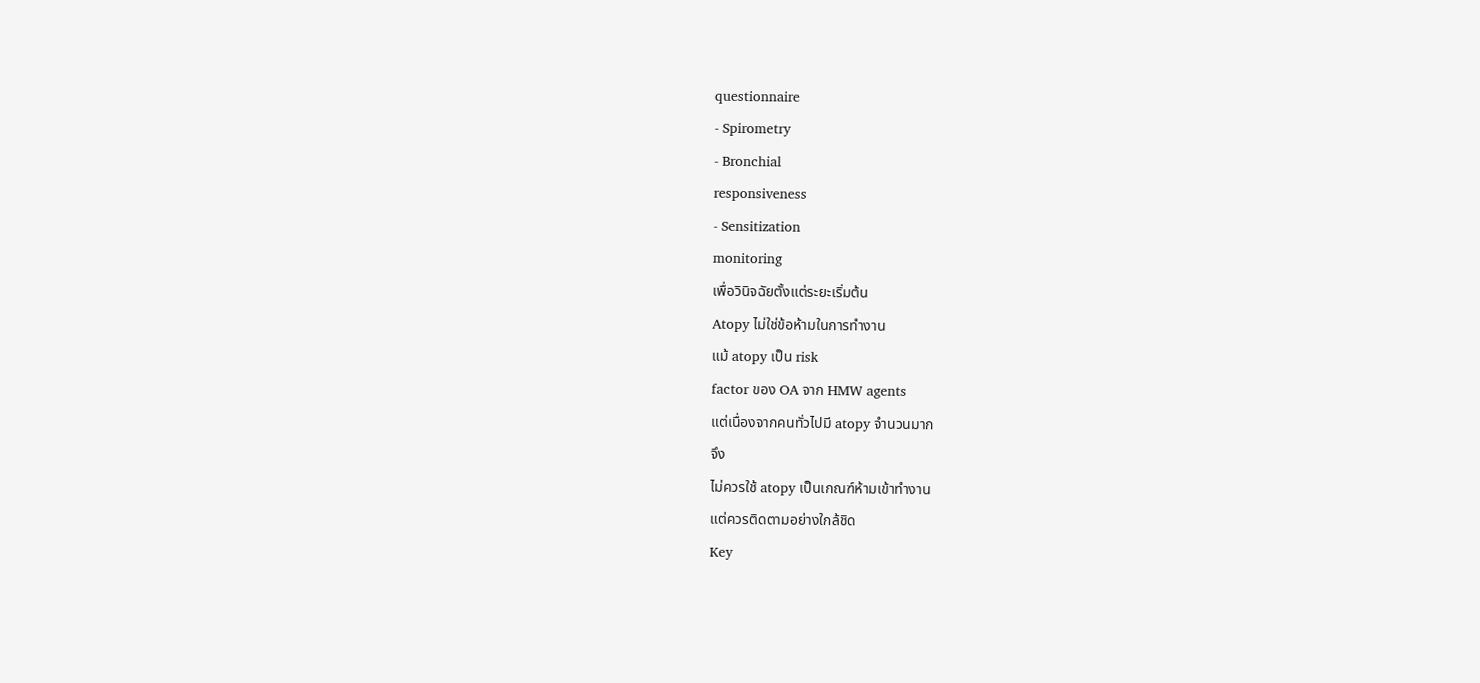questionnaire
- Spirometry
- Bronchial
responsiveness
- Sensitization
monitoring
เพื่อวินิจฉัยตั้งแต่ระยะเริ่มต้น
Atopy ไม่ใช่ข้อห้ามในการทำงาน
แม้ atopy เป็น risk
factor ของ OA จาก HMW agents
แต่เนื่องจากคนทั่วไปมี atopy จำนวนมาก
จึง
ไม่ควรใช้ atopy เป็นเกณฑ์ห้ามเข้าทำงาน
แต่ควรติดตามอย่างใกล้ชิด
Key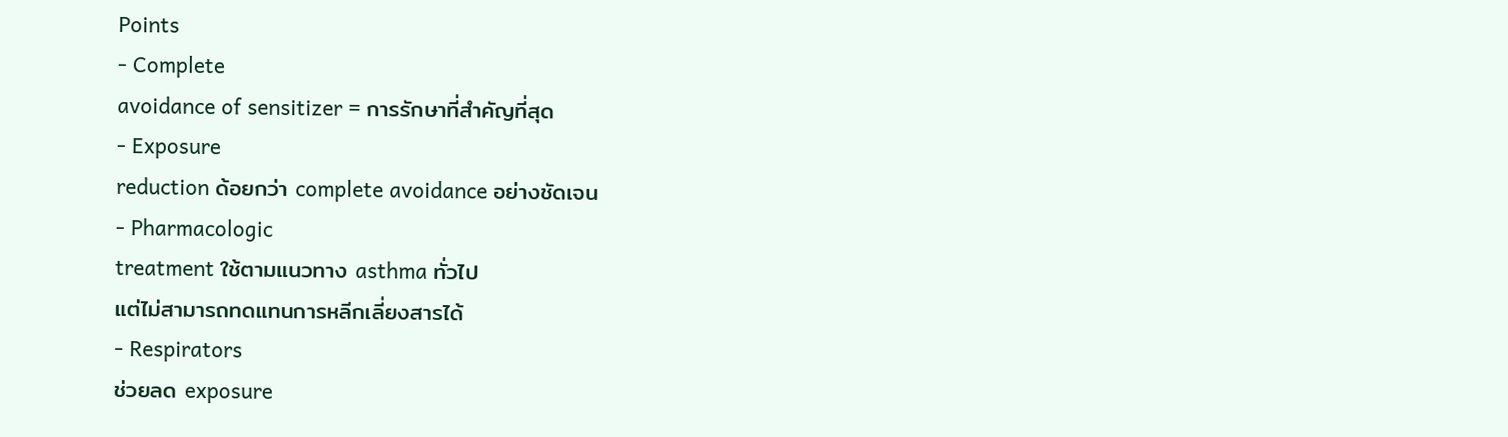Points
- Complete
avoidance of sensitizer = การรักษาที่สำคัญที่สุด
- Exposure
reduction ด้อยกว่า complete avoidance อย่างชัดเจน
- Pharmacologic
treatment ใช้ตามแนวทาง asthma ทั่วไป
แต่ไม่สามารถทดแทนการหลีกเลี่ยงสารได้
- Respirators
ช่วยลด exposure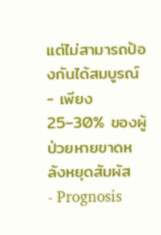แต่ไม่สามารถป้องกันได้สมบูรณ์
- เพียง 25–30% ของผู้ป่วยหายขาดหลังหยุดสัมผัส
- Prognosis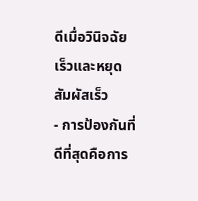ดีเมื่อวินิจฉัยเร็วและหยุดสัมผัสเร็ว
- การป้องกันที่ดีที่สุดคือการ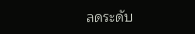ลดระดับ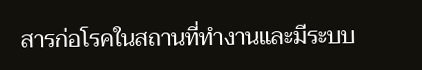สารก่อโรคในสถานที่ทำงานและมีระบบ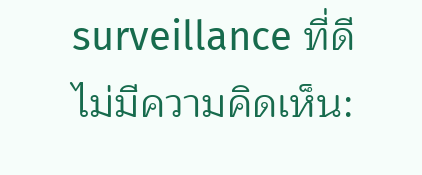surveillance ที่ดี
ไม่มีความคิดเห็น: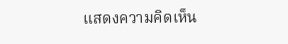แสดงความคิดเห็น